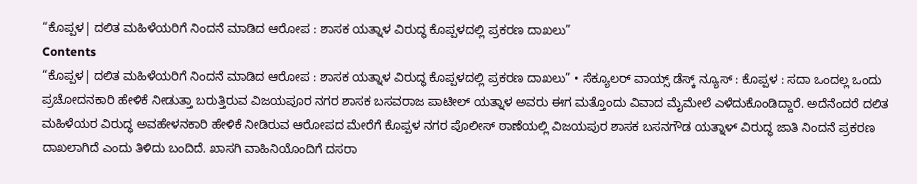“ಕೊಪ್ಪಳ| ದಲಿತ ಮಹಿಳೆಯರಿಗೆ ನಿಂದನೆ ಮಾಡಿದ ಆರೋಪ : ಶಾಸಕ ಯತ್ನಾಳ ವಿರುದ್ಧ ಕೊಪ್ಪಳದಲ್ಲಿ ಪ್ರಕರಣ ದಾಖಲು”
Contents
“ಕೊಪ್ಪಳ| ದಲಿತ ಮಹಿಳೆಯರಿಗೆ ನಿಂದನೆ ಮಾಡಿದ ಆರೋಪ : ಶಾಸಕ ಯತ್ನಾಳ ವಿರುದ್ಧ ಕೊಪ್ಪಳದಲ್ಲಿ ಪ್ರಕರಣ ದಾಖಲು” • ಸೆಕ್ಯೂಲರ್ ವಾಯ್ಸ್ ಡೆಸ್ಕ್ ನ್ಯೂಸ್ : ಕೊಪ್ಪಳ : ಸದಾ ಒಂದಲ್ಲ ಒಂದು ಪ್ರಚೋದನಕಾರಿ ಹೇಳಿಕೆ ನೀಡುತ್ತಾ ಬರುತ್ತಿರುವ ವಿಜಯಪೂರ ನಗರ ಶಾಸಕ ಬಸವರಾಜ ಪಾಟೀಲ್ ಯತ್ನಾಳ ಅವರು ಈಗ ಮತ್ತೊಂದು ವಿವಾದ ಮೈಮೇಲೆ ಎಳೆದುಕೊಂಡಿದ್ದಾರೆ. ಅದೆನೆಂದರೆ ದಲಿತ ಮಹಿಳೆಯರ ವಿರುದ್ಧ ಅವಹೇಳನಕಾರಿ ಹೇಳಿಕೆ ನೀಡಿರುವ ಆರೋಪದ ಮೇರೆಗೆ ಕೊಪ್ಪಳ ನಗರ ಪೊಲೀಸ್ ಠಾಣೆಯಲ್ಲಿ ವಿಜಯಪುರ ಶಾಸಕ ಬಸನಗೌಡ ಯತ್ನಾಳ್ ವಿರುದ್ಧ ಜಾತಿ ನಿಂದನೆ ಪ್ರಕರಣ ದಾಖಲಾಗಿದೆ ಎಂದು ತಿಳಿದು ಬಂದಿದೆ. ಖಾಸಗಿ ವಾಹಿನಿಯೊಂದಿಗೆ ದಸರಾ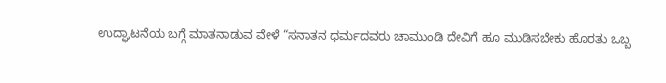ಉದ್ಘಾಟನೆಯ ಬಗ್ಗೆ ಮಾತನಾಡುವ ವೇಳೆ “ಸನಾತನ ಧರ್ಮದವರು ಚಾಮುಂಡಿ ದೇವಿಗೆ ಹೂ ಮುಡಿಸಬೇಕು ಹೊರತು ಒಬ್ಬ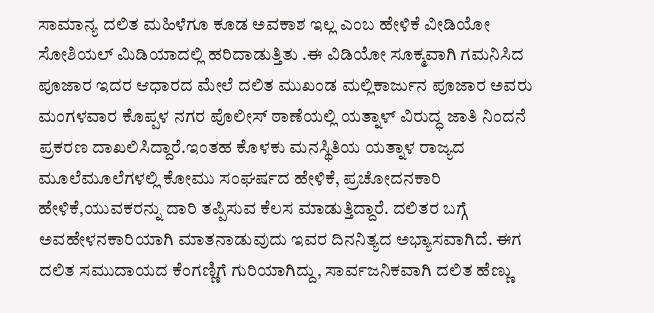ಸಾಮಾನ್ಯ ದಲಿತ ಮಹಿಳೆಗೂ ಕೂಡ ಅವಕಾಶ ಇಲ್ಲ ಎಂಬ ಹೇಳಿಕೆ ವೀಡಿಯೋ ಸೋಶಿಯಲ್ ಮಿಡಿಯಾದಲ್ಲಿ ಹರಿದಾಡುತ್ತಿತು .ಈ ವಿಡಿಯೋ ಸೂಕ್ಮವಾಗಿ ಗಮನಿಸಿದ ಪೂಜಾರ ಇದರ ಆಧಾರದ ಮೇಲೆ ದಲಿತ ಮುಖಂಡ ಮಲ್ಲಿಕಾರ್ಜುನ ಪೂಜಾರ ಅವರು ಮಂಗಳವಾರ ಕೊಪ್ಪಳ ನಗರ ಪೊಲೀಸ್ ಠಾಣೆಯಲ್ಲಿ ಯತ್ನಾಳ್ ವಿರುದ್ಧ ಜಾತಿ ನಿಂದನೆ ಪ್ರಕರಣ ದಾಖಲಿಸಿದ್ದಾರೆ.ಇಂತಹ ಕೊಳಕು ಮನಸ್ಥಿತಿಯ ಯತ್ನಾಳ ರಾಜ್ಯದ ಮೂಲೆಮೂಲೆಗಳಲ್ಲಿ ಕೋಮು ಸಂಘರ್ಷದ ಹೇಳಿಕೆ, ಪ್ರಚೋದನಕಾರಿ ಹೇಳಿಕೆ,ಯುವಕರನ್ನು ದಾರಿ ತಪ್ಪಿಸುವ ಕೆಲಸ ಮಾಡುತ್ತಿದ್ದಾರೆ. ದಲಿತರ ಬಗ್ಗೆ ಅವಹೇಳನಕಾರಿಯಾಗಿ ಮಾತನಾಡುವುದು ಇವರ ದಿನನಿತ್ಯದ ಅಭ್ಯಾಸವಾಗಿದೆ. ಈಗ ದಲಿತ ಸಮುದಾಯದ ಕೆಂಗಣ್ಣಿಗೆ ಗುರಿಯಾಗಿದ್ದು, ಸಾರ್ವಜನಿಕವಾಗಿ ದಲಿತ ಹೆಣ್ಣು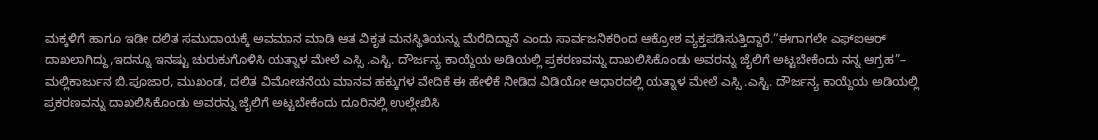ಮಕ್ಕಳಿಗೆ ಹಾಗೂ ಇಡೀ ದಲಿತ ಸಮುದಾಯಕ್ಕೆ ಅವಮಾನ ಮಾಡಿ ಆತ ವಿಕೃತ ಮನಸ್ಥಿತಿಯನ್ನು ಮೆರೆದಿದ್ದಾನೆ ಎಂದು ಸಾರ್ವಜನಿಕರಿಂದ ಆಕ್ರೋಶ ವ್ಯಕ್ತಪಡಿಸುತ್ತಿದ್ದಾರೆ.“ಈಗಾಗಲೇ ಎಫ್ಐಆರ್ ದಾಖಲಾಗಿದ್ದು,ಇದನ್ನೂ ಇನಷ್ಟು ಚುರುಕುಗೊಳಿಸಿ ಯತ್ನಾಳ ಮೇಲೆ ಎಸ್ಸಿ .ಎಸ್ಟಿ. ದೌರ್ಜನ್ಯ ಕಾಯ್ದೆಯ ಅಡಿಯಲ್ಲಿ ಪ್ರಕರಣವನ್ನು ದಾಖಲಿಸಿಕೊಂಡು ಅವರನ್ನು ಜೈಲಿಗೆ ಅಟ್ಟಬೇಕೆಂದು ನನ್ನ ಆಗ್ರಹ”– ಮಲ್ಲಿಕಾರ್ಜುನ ಬಿ.ಪೂಜಾರ, ಮುಖಂಡ, ದಲಿತ ವಿಮೋಚನೆಯ ಮಾನವ ಹಕ್ಕುಗಳ ವೇದಿಕೆ ಈ ಹೇಳಿಕೆ ನೀಡಿದ ವಿಡಿಯೋ ಆಧಾರದಲ್ಲಿ ಯತ್ನಾಳ ಮೇಲೆ ಎಸ್ಸಿ .ಎಸ್ಟಿ. ದೌರ್ಜನ್ಯ ಕಾಯ್ದೆಯ ಅಡಿಯಲ್ಲಿ ಪ್ರಕರಣವನ್ನು ದಾಖಲಿಸಿಕೊಂಡು ಅವರನ್ನು ಜೈಲಿಗೆ ಅಟ್ಟಬೇಕೆಂದು ದೂರಿನಲ್ಲಿ ಉಲ್ಲೇಖಿಸಿ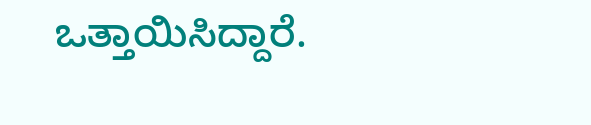ಒತ್ತಾಯಿಸಿದ್ದಾರೆ.